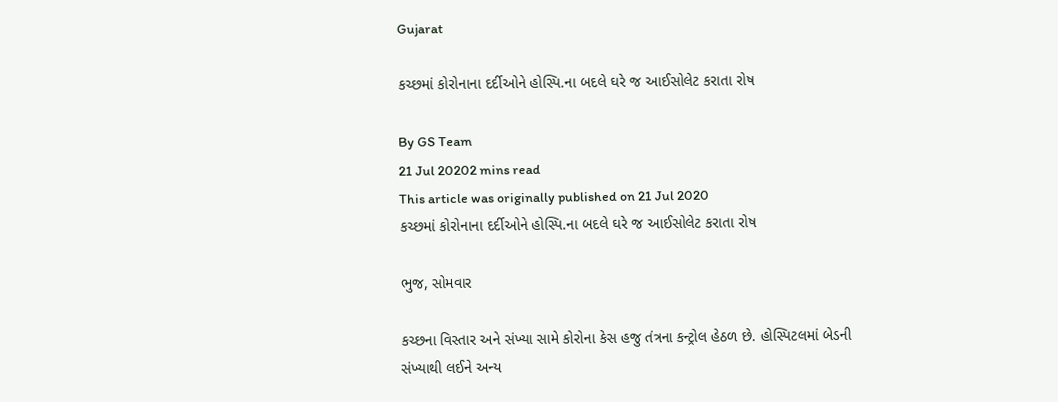Gujarat

કચ્છમાં કોરોનાના દર્દીઓને હોસ્પિ.ના બદલે ઘરે જ આઈસોલેટ કરાતા રોષ

By GS Team
21 Jul 20202 mins read
This article was originally published on 21 Jul 2020
કચ્છમાં કોરોનાના દર્દીઓને હોસ્પિ.ના બદલે ઘરે જ આઈસોલેટ કરાતા રોષ

ભુજ, સોમવાર

કચ્છના વિસ્તાર અને સંખ્યા સામે કોરોના કેસ હજુ તંત્રના કન્ટ્રોલ હેઠળ છે. હોસ્પિટલમાં બેડની સંખ્યાથી લઈને અન્ય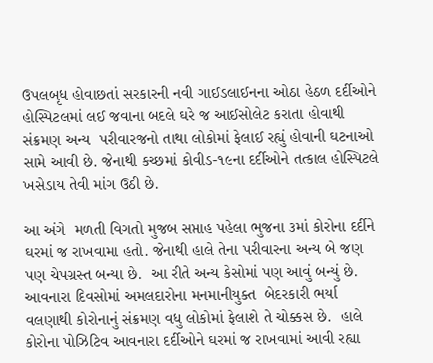ઉપલબૃધ હોવાછતાં સરકારની નવી ગાઈડલાઈનના ઓઠા હેઠળ દર્દીઓને હોસ્પિટલમાં લઈ જવાના બદલે ઘરે જ આઈસોલેટ કરાતા હોવાથી સંક્રમણ અન્ય  પરીવારજનો તાથા લોકોમાં ફેલાઈ રહ્યું હોવાની ઘટનાઓ સામે આવી છે. જેનાથી કચ્છમાં કોવીડ-૧૯ના દર્દીઓને તત્કાલ હોસ્પિટલે ખસેડાય તેવી માંગ ઉઠી છે.

આ અંગે  મળતી વિગતો મુજબ સપ્તાહ પહેલા ભુજના ૩માં કોરોના દર્દીને ઘરમાં જ રાખવામા હતો. જેનાથી હાલે તેના પરીવારના અન્ય બે જણ પણ ચેપગ્રસ્ત બન્યા છે.  આ રીતે અન્ય કેસોમાં પણ આવું બન્યું છે. આવનારા દિવસોમાં અમલદારોના મનમાનીયુક્ત  બેદરકારી ભર્યા વલણાથી કોરોનાનું સંક્રમણ વધુ લોકોમાં ફેલાશે તે ચોક્કસ છે.  હાલે કોરોના પોઝિટિવ આવનારા દર્દીઓને ઘરમાં જ રાખવામાં આવી રહ્યા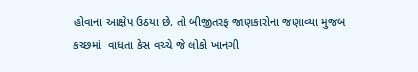હોવાના આક્ષેપ ઉઠયા છે. તો બીજીતરફ જાણકારોના જણાવ્યા મુજબ કચ્છમાં  વાધતા કેસ વચ્ચે જે લોકો ખાનગી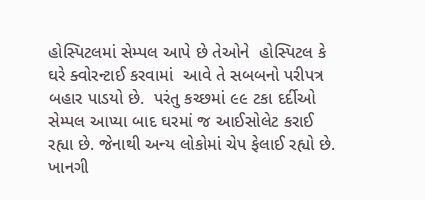હોસ્પિટલમાં સેમ્પલ આપે છે તેઓને  હોસ્પિટલ કે ઘરે ક્વોરન્ટાઈ કરવામાં  આવે તે સબબનો પરીપત્ર બહાર પાડયો છે.  પરંતુ કચ્છમાં ૯૯ ટકા દર્દીઓ સેમ્પલ આપ્યા બાદ ઘરમાં જ આઈસોલેટ કરાઈ રહ્યા છે. જેનાથી અન્ય લોકોમાં ચેપ ફેલાઈ રહ્યો છે.  ખાનગી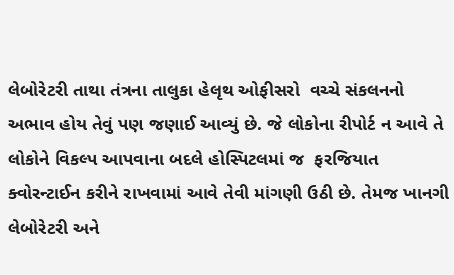લેબોરેટરી તાથા તંત્રના તાલુકા હેલૃથ ઓફીસરો  વચ્ચે સંકલનનો અભાવ હોય તેવું પણ જણાઈ આવ્યું છે. જે લોકોના રીપોર્ટ ન આવે તે લોકોને વિકલ્પ આપવાના બદલે હોસ્પિટલમાં જ  ફરજિયાત ક્વોરન્ટાઈન કરીને રાખવામાં આવે તેવી માંગણી ઉઠી છે. તેમજ ખાનગી લેબોરેટરી અને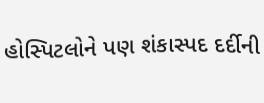હોસ્પિટલોને પણ શંકાસ્પદ દર્દીની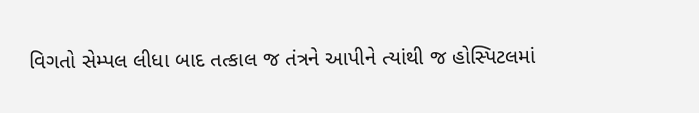વિગતો સેમ્પલ લીધા બાદ તત્કાલ જ તંત્રને આપીને ત્યાંથી જ હોસ્પિટલમાં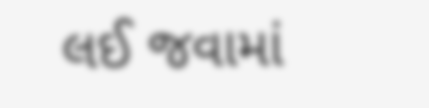લઈ જવામાં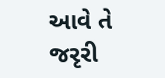આવે તે જરૃરી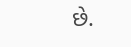છે.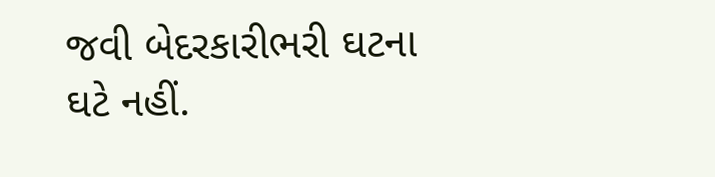જવી બેદરકારીભરી ઘટના ઘટે નહીં.